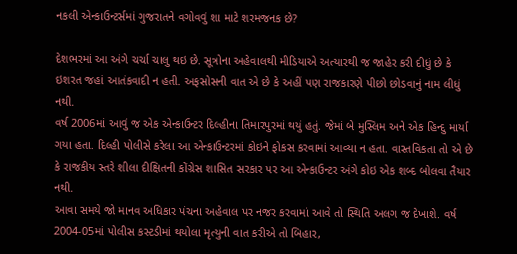નકલી એન્કાઉન્ટર્સમાં ગુજરાતને વગોવવું શા માટે શરમજનક છે?

દેશભરમાં આ અંગે ચર્ચા ચાલુ થઇ છે. સૂત્રોના અહેવાલથી મીડિયાએ અત્યારથી જ જાહેર કરી દીધું છે કે ઇશરત જહાં આતંકવાદી ન હતી. અફસોસની વાત એ છે કે અહીં પણ રાજકારણે પીછો છોડવાનું નામ લીધું નથી.
વર્ષ 2006માં આવું જ એક એન્કાઉન્ટર દિલ્હીના તિમારપુરમાં થયું હતું. જેમાં બે મુસ્લિમ અને એક હિન્દુ માર્યા ગયા હતા. દિલ્હી પોલીસે કરેલા આ એન્કાઉન્ટરમાં કોઇને ફોકસ કરવામાં આવ્યા ન હતા. વાસ્તવિકતા તો એ છે કે રાજકીય સ્તરે શીલા દીક્ષિતની કોંગ્રેસ શાસિત સરકાર પર આ એન્કાઉન્ટર અંગે કોઇ એક શબ્દ બોલવા તૈયાર નથી.
આવા સમયે જો માનવ અધિકાર પંચના અહેવાલ પર નજર કરવામાં આવે તો સ્થિતિ અલગ જ દેખાશે. વર્ષ 2004-05માં પોલીસ કસ્ટડીમાં થયોલા મૃત્યુની વાત કરીએ તો બિહાર,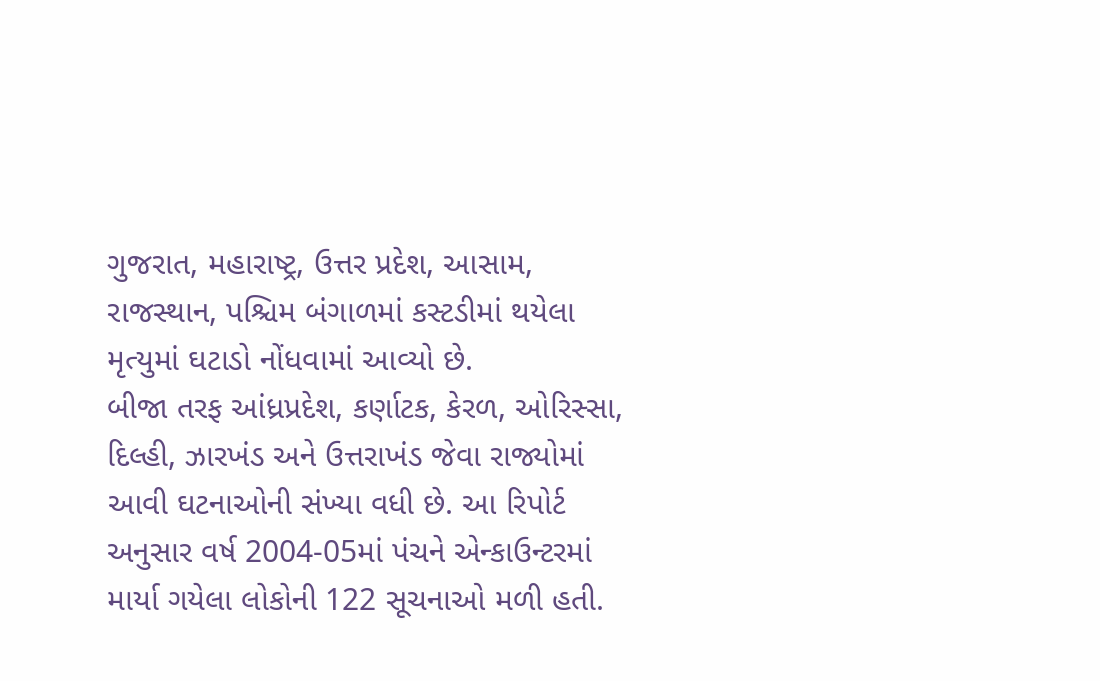ગુજરાત, મહારાષ્ટ્ર, ઉત્તર પ્રદેશ, આસામ, રાજસ્થાન, પશ્ચિમ બંગાળમાં કસ્ટડીમાં થયેલા મૃત્યુમાં ઘટાડો નોંધવામાં આવ્યો છે.
બીજા તરફ આંધ્રપ્રદેશ, કર્ણાટક, કેરળ, ઓરિસ્સા, દિલ્હી, ઝારખંડ અને ઉત્તરાખંડ જેવા રાજ્યોમાં આવી ઘટનાઓની સંખ્યા વધી છે. આ રિપોર્ટ અનુસાર વર્ષ 2004-05માં પંચને એન્કાઉન્ટરમાં માર્યા ગયેલા લોકોની 122 સૂચનાઓ મળી હતી.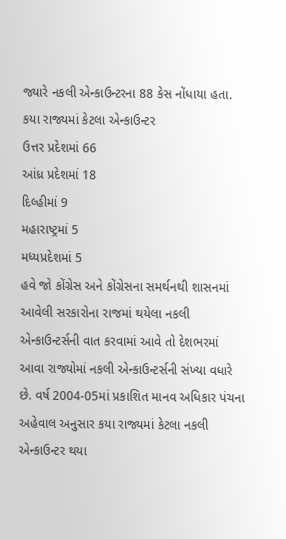જ્યારે નકલી એન્કાઉન્ટરના 88 કેસ નોંધાયા હતા.
કયા રાજ્યમાં કેટલા એન્કાઉન્ટર
ઉત્તર પ્રદેશમાં 66
આંધ્ર પ્રદેશમાં 18
દિલ્હીમાં 9
મહારાષ્ટ્રમાં 5
મધ્યપ્રદેશમાં 5
હવે જો કોંગ્રેસ અને કોંગ્રેસના સમર્થનથી શાસનમાં આવેલી સરકારોના રાજમાં થયેલા નકલી એન્કાઉન્ટર્સની વાત કરવામાં આવે તો દેશભરમાં આવા રાજ્યોમાં નકલી એન્કાઉન્ટર્સની સંખ્યા વધારે છે. વર્ષ 2004-05માં પ્રકાશિત માનવ અધિકાર પંચના અહેવાલ અનુસાર કયા રાજ્યમાં કેટલા નકલી એન્કાઉન્ટર થયા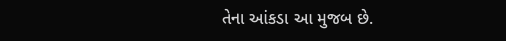તેના આંકડા આ મુજબ છે.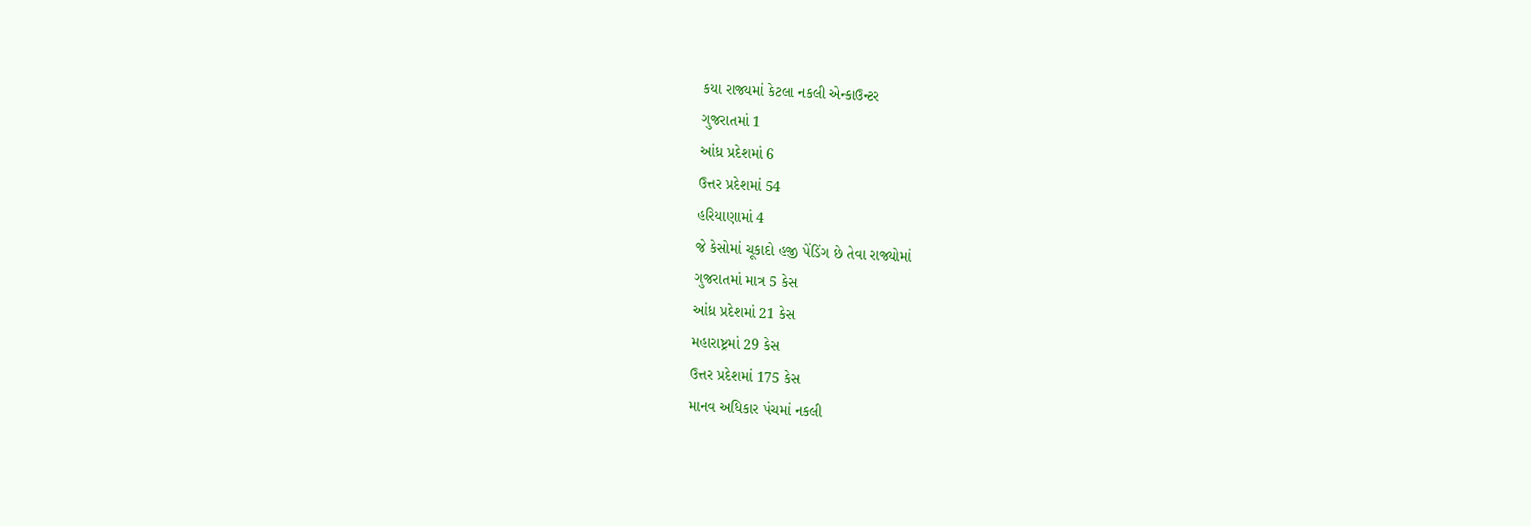કયા રાજ્યમાં કેટલા નકલી એન્કાઉન્ટર
ગુજરાતમાં 1
આંધ્ર પ્રદેશમાં 6
ઉત્તર પ્રદેશમાં 54
હરિયાણામાં 4
જે કેસોમાં ચૂકાદો હજી પેંડિંગ છે તેવા રાજ્યોમાં
ગુજરાતમાં માત્ર 5 કેસ
આંધ્ર પ્રદેશમાં 21 કેસ
મહારાષ્ટ્રમાં 29 કેસ
ઉત્તર પ્રદેશમાં 175 કેસ
માનવ અધિકાર પંચમાં નકલી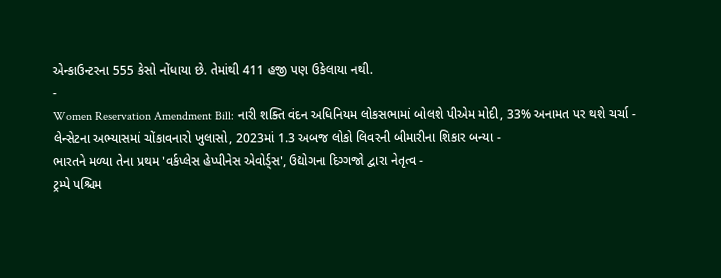એન્કાઉન્ટરના 555 કેસો નોંધાયા છે. તેમાંથી 411 હજી પણ ઉકેલાયા નથી.
-
Women Reservation Amendment Bill: નારી શક્તિ વંદન અધિનિયમ લોકસભામાં બોલશે પીએમ મોદી, 33% અનામત પર થશે ચર્ચા -
લેન્સેટના અભ્યાસમાં ચોંકાવનારો ખુલાસો, 2023માં 1.3 અબજ લોકો લિવરની બીમારીના શિકાર બન્યા -
ભારતને મળ્યા તેના પ્રથમ 'વર્કપ્લેસ હેપ્પીનેસ એવોર્ડ્સ', ઉદ્યોગના દિગ્ગજો દ્વારા નેતૃત્વ -
ટ્રમ્પે પશ્ચિમ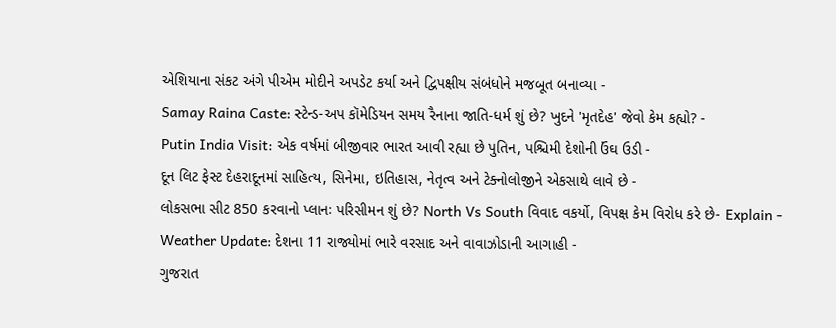એશિયાના સંકટ અંગે પીએમ મોદીને અપડેટ કર્યા અને દ્વિપક્ષીય સંબંધોને મજબૂત બનાવ્યા -
Samay Raina Caste: સ્ટેન્ડ-અપ કૉમેડિયન સમય રૈનાના જાતિ-ધર્મ શું છે? ખુદને 'મૃતદેહ' જેવો કેમ કહ્યો? -
Putin India Visit: એક વર્ષમાં બીજીવાર ભારત આવી રહ્યા છે પુતિન, પશ્ચિમી દેશોની ઉંઘ ઉડી -
દૂન લિટ ફેસ્ટ દેહરાદૂનમાં સાહિત્ય, સિનેમા, ઇતિહાસ, નેતૃત્વ અને ટેક્નોલોજીને એકસાથે લાવે છે -
લોકસભા સીટ 850 કરવાનો પ્લાનઃ પરિસીમન શું છે? North Vs South વિવાદ વકર્યો, વિપક્ષ કેમ વિરોધ કરે છે- Explain -
Weather Update: દેશના 11 રાજ્યોમાં ભારે વરસાદ અને વાવાઝોડાની આગાહી -
ગુજરાત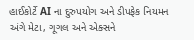હાઈકોર્ટે AI ના દુરુપયોગ અને ડીપફેક નિયમન અંગે મેટા, ગૂગલ અને એક્સને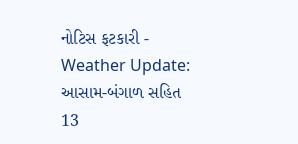નોટિસ ફટકારી -
Weather Update: આસામ-બંગાળ સહિત 13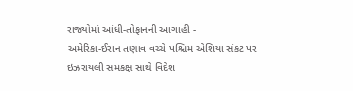રાજ્યોમાં આંધી-તોફાનની આગાહી -
અમેરિકા-ઈરાન તણાવ વચ્ચે પશ્ચિમ એશિયા સંકટ પર ઇઝરાયલી સમકક્ષ સાથે વિદેશ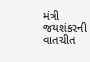મંત્રી જયશંકરની વાતચીત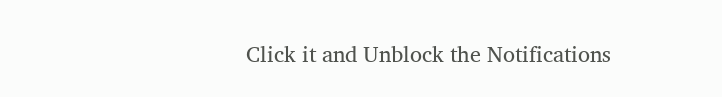Click it and Unblock the Notifications